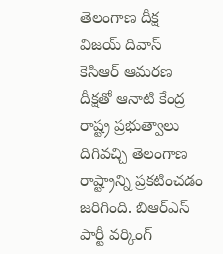తెలంగాణ దీక్ష విజయ్ దివాస్
కెసిఆర్ ఆమరణ దీక్షతో ఆనాటి కేంద్ర రాష్ట్ర ప్రభుత్వాలు దిగివచ్చి తెలంగాణ రాష్ట్రాన్ని ప్రకటించడం జరిగింది. బిఆర్ఎస్ పార్టీ వర్కింగ్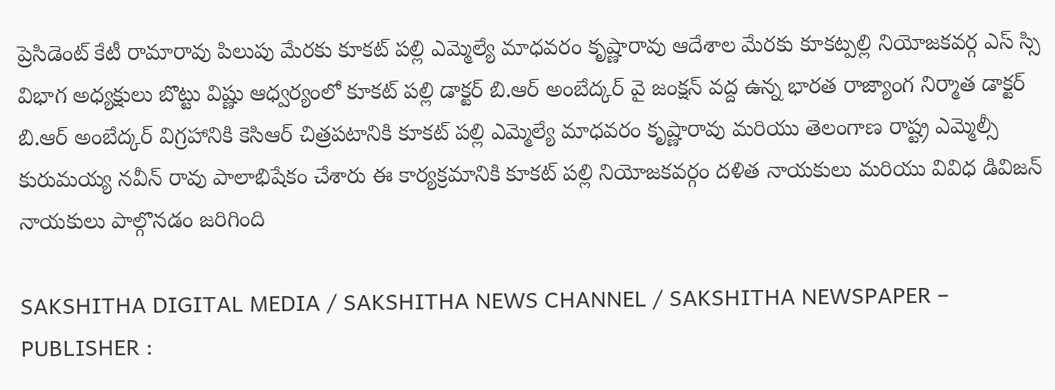ప్రెసిడెంట్ కేటీ రామారావు పిలుపు మేరకు కూకట్ పల్లి ఎమ్మెల్యే మాధవరం కృష్ణారావు ఆదేశాల మేరకు కూకట్పల్లి నియోజకవర్గ ఎస్ స్సి విభాగ అధ్యక్షులు బొట్టు విష్ణు ఆధ్వర్యంలో కూకట్ పల్లి డాక్టర్ బి.ఆర్ అంబేద్కర్ వై జంక్షన్ వద్ద ఉన్న భారత రాజ్యాంగ నిర్మాత డాక్టర్ బి.ఆర్ అంబేద్కర్ విగ్రహానికి కెసిఆర్ చిత్రపటానికి కూకట్ పల్లి ఎమ్మెల్యే మాధవరం కృష్ణారావు మరియు తెలంగాణ రాష్ట్ర ఎమ్మెల్సీ కురుమయ్య నవీన్ రావు పాలాభిషేకం చేశారు ఈ కార్యక్రమానికి కూకట్ పల్లి నియోజకవర్గం దళిత నాయకులు మరియు వివిధ డివిజన్ నాయకులు పాల్గొనడం జరిగింది

SAKSHITHA DIGITAL MEDIA / SAKSHITHA NEWS CHANNEL / SAKSHITHA NEWSPAPER – PUBLISHER :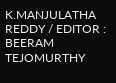K.MANJULATHA REDDY / EDITOR : BEERAM TEJOMURTHY